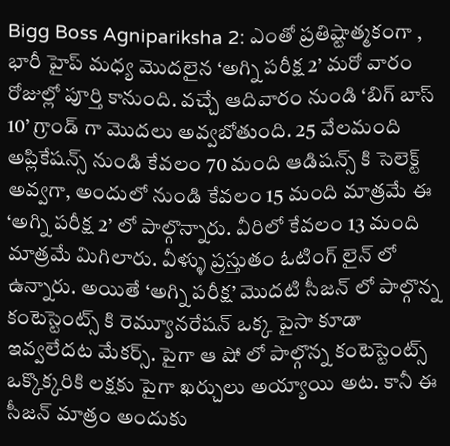Bigg Boss Agnipariksha 2: ఎంతో ప్రతిష్టాత్మకంగా , భారీ హైప్ మధ్య మొదలైన ‘అగ్ని పరీక్ష 2’ మరో వారం రోజుల్లో పూర్తి కానుంది. వచ్చే ఆదివారం నుండి ‘బిగ్ బాస్ 10’ గ్రాండ్ గా మొదలు అవ్వబోతుంది. 25 వేలమంది అప్లికేషన్స్ నుండి కేవలం 70 మంది ఆడిషన్స్ కి సెలెక్ట్ అవ్వగా, అందులో నుండి కేవలం 15 మంది మాత్రమే ఈ ‘అగ్ని పరీక్ష 2’ లో పాల్గొన్నారు. వీరిలో కేవలం 13 మంది మాత్రమే మిగిలారు. వీళ్ళు ప్రస్తుతం ఓటింగ్ లైన్ లో ఉన్నారు. అయితే ‘అగ్ని పరీక్ష’ మొదటి సీజన్ లో పాల్గొన్న కంటెస్టెంట్స్ కి రెమ్యూనరేషన్ ఒక్క పైసా కూడా ఇవ్వలేదట మేకర్స్. పైగా ఆ షో లో పాల్గొన్న కంటెస్టెంట్స్ ఒక్కొక్కరికి లక్షకు పైగా ఖర్చులు అయ్యాయి అట. కానీ ఈ సీజన్ మాత్రం అందుకు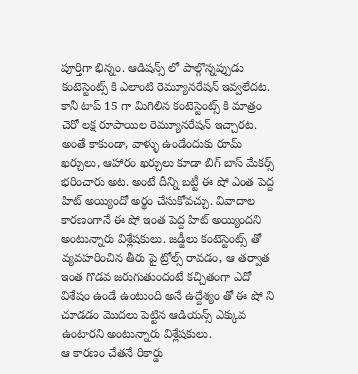పూర్తిగా భిన్నం. ఆడిషన్స్ లో పాల్గొన్నప్పుడు కంటెస్టెంట్స్ కి ఎలాంటి రెమ్యూనరేషన్ ఇవ్వలేదట.
కానీ టాప్ 15 గా మిగిలిన కంటెస్టెంట్స్ కి మాత్రం చెరో లక్ష రూపాయిల రెమ్యూనరేషన్ ఇచ్చారట. అంతే కాకుండా, వాళ్ళు ఉండేందుకు రూమ్ ఖర్చులు, ఆహారం ఖర్చులు కూడా బిగ్ బాస్ మేకర్స్ భరించారు అట. అంటే దీన్ని బట్టీ ఈ షో ఎంత పెద్ద హిట్ అయ్యిందో అర్థం చేసుకోవచ్చు. వివాదాల కారణంగానే ఈ షో ఇంత పెద్ద హిట్ అయ్యిందని అంటున్నారు విశ్లేషకులు. జడ్జీలు కంటెస్టెంట్స్ తో వ్యవహరించిన తీరు పై ట్రోల్స్ రావడం, ఆ తర్వాత ఇంత గొడవ జరుగుతుందంటే కచ్చితంగా ఎదో విశేషం ఉండే ఉంటుంది అనే ఉద్దేశ్యం తో ఈ షో ని చూడడం మొదలు పెట్టిన ఆడియన్స్ ఎక్కువ ఉంటారని అంటున్నారు విశ్లేషకులు.
ఆ కారణం చేతనే రికార్డు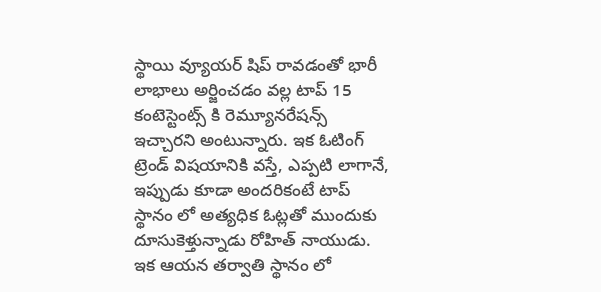స్థాయి వ్యూయర్ షిప్ రావడంతో భారీ లాభాలు అర్జించడం వల్ల టాప్ 15 కంటెస్టెంట్స్ కి రెమ్యూనరేషన్స్ ఇచ్చారని అంటున్నారు. ఇక ఓటింగ్ ట్రెండ్ విషయానికి వస్తే, ఎప్పటి లాగానే, ఇప్పుడు కూడా అందరికంటే టాప్ స్థానం లో అత్యధిక ఓట్లతో ముందుకు దూసుకెళ్తున్నాడు రోహిత్ నాయుడు. ఇక ఆయన తర్వాతి స్థానం లో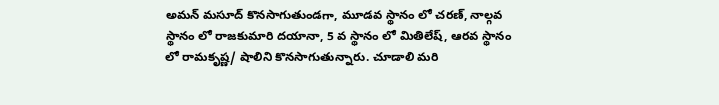అమన్ మసూద్ కొనసాగుతుండగా, మూడవ స్థానం లో చరణ్, నాల్గవ స్థానం లో రాజకుమారి దయానా, 5 వ స్థానం లో మితిలేష్, ఆరవ స్థానం లో రామకృష్ణ/ షాలిని కొనసాగుతున్నారు. చూడాలి మరి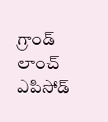గ్రాండ్ లాంచ్ ఎపిసోడ్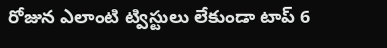రోజున ఎలాంటి ట్విస్టులు లేకుండా టాప్ 6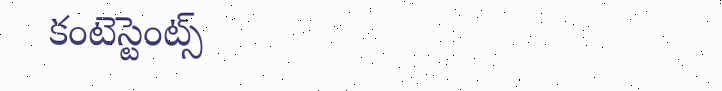కంటెస్టెంట్స్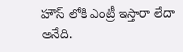హౌస్ లోకి ఎంట్రీ ఇస్తారా లేదా అనేది.